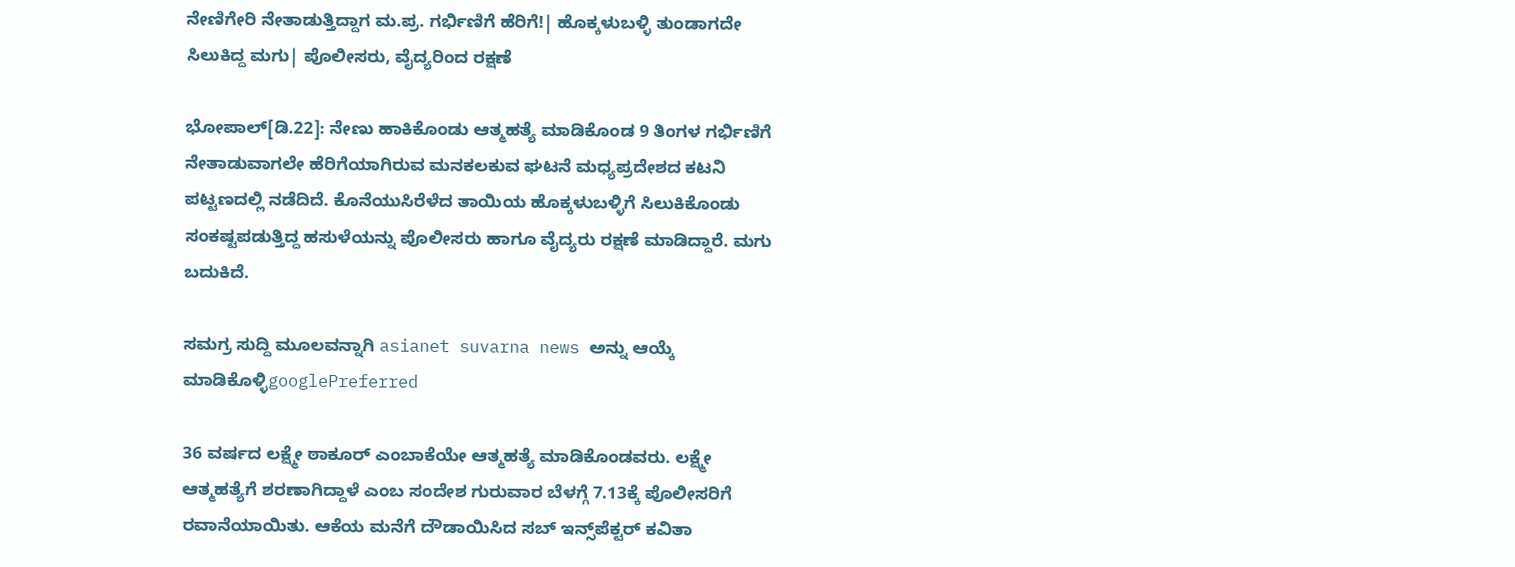ನೇಣಿಗೇರಿ ನೇತಾಡುತ್ತಿದ್ದಾಗ ಮ.ಪ್ರ. ಗರ್ಭಿಣಿಗೆ ಹೆರಿಗೆ!| ಹೊಕ್ಕಳುಬಳ್ಳಿ ತುಂಡಾಗದೇ ಸಿಲುಕಿದ್ದ ಮಗು| ಪೊಲೀಸರು, ವೈದ್ಯರಿಂದ ರಕ್ಷಣೆ

ಭೋಪಾಲ್‌[ಡಿ.22]: ನೇಣು ಹಾಕಿಕೊಂಡು ಆತ್ಮಹತ್ಯೆ ಮಾಡಿಕೊಂಡ 9 ತಿಂಗಳ ಗರ್ಭಿಣಿಗೆ ನೇತಾಡುವಾಗಲೇ ಹೆರಿಗೆಯಾಗಿರುವ ಮನಕಲಕುವ ಘಟನೆ ಮಧ್ಯಪ್ರದೇಶದ ಕಟನಿ ಪಟ್ಟಣದಲ್ಲಿ ನಡೆದಿದೆ. ಕೊನೆಯುಸಿರೆಳೆದ ತಾಯಿಯ ಹೊಕ್ಕಳುಬಳ್ಳಿಗೆ ಸಿಲುಕಿಕೊಂಡು ಸಂಕಷ್ಟಪಡುತ್ತಿದ್ದ ಹಸುಳೆಯನ್ನು ಪೊಲೀಸರು ಹಾಗೂ ವೈದ್ಯರು ರಕ್ಷಣೆ ಮಾಡಿದ್ದಾರೆ. ಮಗು ಬದುಕಿದೆ.

ಸಮಗ್ರ ಸುದ್ದಿ ಮೂಲವನ್ನಾಗಿ asianet suvarna news ಅನ್ನು ಆಯ್ಕೆ ಮಾಡಿಕೊಳ್ಳಿgooglePreferred

36 ವರ್ಷದ ಲಕ್ಷ್ಮೇ ಠಾಕೂರ್‌ ಎಂಬಾಕೆಯೇ ಆತ್ಮಹತ್ಯೆ ಮಾಡಿಕೊಂಡವರು. ಲಕ್ಷ್ಮೇ ಆತ್ಮಹತ್ಯೆಗೆ ಶರಣಾಗಿದ್ದಾಳೆ ಎಂಬ ಸಂದೇಶ ಗುರುವಾರ ಬೆಳಗ್ಗೆ 7.13ಕ್ಕೆ ಪೊಲೀಸರಿಗೆ ರವಾನೆಯಾಯಿತು. ಆಕೆಯ ಮನೆಗೆ ದೌಡಾಯಿಸಿದ ಸಬ್‌ ಇನ್ಸ್‌ಪೆಕ್ಟರ್‌ ಕವಿತಾ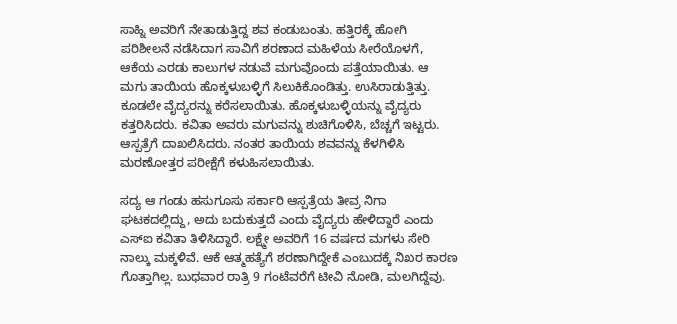ಸಾಹ್ನಿ ಅವರಿಗೆ ನೇತಾಡುತ್ತಿದ್ದ ಶವ ಕಂಡುಬಂತು. ಹತ್ತಿರಕ್ಕೆ ಹೋಗಿ ಪರಿಶೀಲನೆ ನಡೆಸಿದಾಗ ಸಾವಿಗೆ ಶರಣಾದ ಮಹಿಳೆಯ ಸೀರೆಯೊಳಗೆ, ಆಕೆಯ ಎರಡು ಕಾಲುಗಳ ನಡುವೆ ಮಗುವೊಂದು ಪತ್ತೆಯಾಯಿತು. ಆ ಮಗು ತಾಯಿಯ ಹೊಕ್ಕಳುಬಳ್ಳಿಗೆ ಸಿಲುಕಿಕೊಂಡಿತ್ತು. ಉಸಿರಾಡುತ್ತಿತ್ತು. ಕೂಡಲೇ ವೈದ್ಯರನ್ನು ಕರೆಸಲಾಯಿತು. ಹೊಕ್ಕಳುಬಳ್ಳಿಯನ್ನು ವೈದ್ಯರು ಕತ್ತರಿಸಿದರು. ಕವಿತಾ ಅವರು ಮಗುವನ್ನು ಶುಚಿಗೊಳಿಸಿ, ಬೆಚ್ಚಗೆ ಇಟ್ಟರು. ಆಸ್ಪತ್ರೆಗೆ ದಾಖಲಿಸಿದರು. ನಂತರ ತಾಯಿಯ ಶವವನ್ನು ಕೆಳಗಿಳಿಸಿ ಮರಣೋತ್ತರ ಪರೀಕ್ಷೆಗೆ ಕಳುಹಿಸಲಾಯಿತು.

ಸದ್ಯ ಆ ಗಂಡು ಹಸುಗೂಸು ಸರ್ಕಾರಿ ಆಸ್ಪತ್ರೆಯ ತೀವ್ರ ನಿಗಾ ಘಟಕದಲ್ಲಿದ್ದು, ಅದು ಬದುಕುತ್ತದೆ ಎಂದು ವೈದ್ಯರು ಹೇಳಿದ್ದಾರೆ ಎಂದು ಎಸ್‌ಐ ಕವಿತಾ ತಿಳಿಸಿದ್ದಾರೆ. ಲಕ್ಷ್ಮೇ ಅವರಿಗೆ 16 ವರ್ಷದ ಮಗಳು ಸೇರಿ ನಾಲ್ಕು ಮಕ್ಕಳಿವೆ. ಆಕೆ ಆತ್ಮಹತ್ಯೆಗೆ ಶರಣಾಗಿದ್ದೇಕೆ ಎಂಬುದಕ್ಕೆ ನಿಖರ ಕಾರಣ ಗೊತ್ತಾಗಿಲ್ಲ. ಬುಧವಾರ ರಾತ್ರಿ 9 ಗಂಟೆವರೆಗೆ ಟೀವಿ ನೋಡಿ, ಮಲಗಿದ್ದೆವು.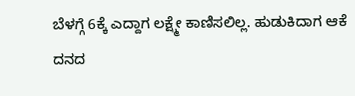ಬೆಳಗ್ಗೆ 6ಕ್ಕೆ ಎದ್ದಾಗ ಲಕ್ಷ್ಮೇ ಕಾಣಿಸಲಿಲ್ಲ. ಹುಡುಕಿದಾಗ ಆಕೆ ದನದ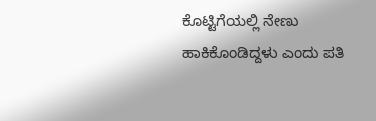ಕೊಟ್ಟಿಗೆಯಲ್ಲಿ ನೇಣು ಹಾಕಿಕೊಂಡಿದ್ದಳು ಎಂದು ಪತಿ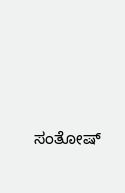ಸಂತೋಷ್‌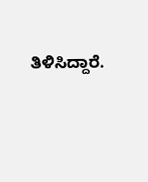ತಿಳಿಸಿದ್ದಾರೆ.